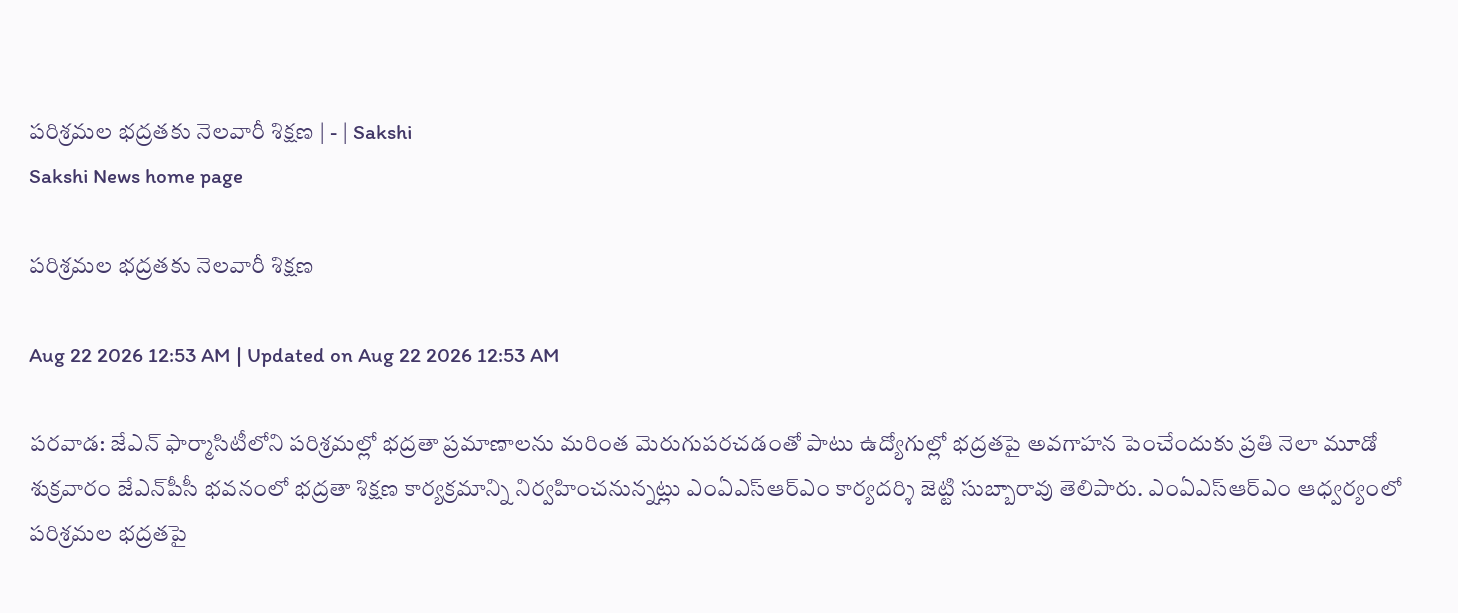పరిశ్రమల భద్రతకు నెలవారీ శిక్షణ | - | Sakshi
Sakshi News home page

పరిశ్రమల భద్రతకు నెలవారీ శిక్షణ

Aug 22 2026 12:53 AM | Updated on Aug 22 2026 12:53 AM

పరవాడ: జేఎన్‌ ఫార్మాసిటీలోని పరిశ్రమల్లో భద్రతా ప్రమాణాలను మరింత మెరుగుపరచడంతో పాటు ఉద్యోగుల్లో భద్రతపై అవగాహన పెంచేందుకు ప్రతి నెలా మూడో శుక్రవారం జేఎన్‌పీసీ భవనంలో భద్రతా శిక్షణ కార్యక్రమాన్ని నిర్వహించనున్నట్లు ఎంఏఎస్‌ఆర్‌ఎం కార్యదర్శి జెట్టి సుబ్బారావు తెలిపారు. ఎంఏఎస్‌ఆర్‌ఎం ఆధ్వర్యంలో పరిశ్రమల భద్రతపై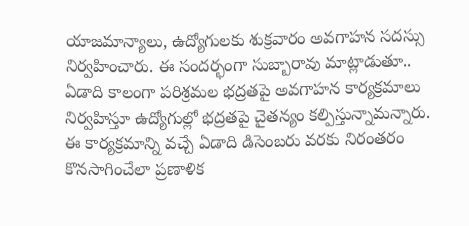యాజమాన్యాలు, ఉద్యోగులకు శుక్రవారం అవగాహన సదస్సు నిర్వహించారు. ఈ సందర్భంగా సుబ్బారావు మాట్లాడుతూ.. ఏడాది కాలంగా పరిశ్రమల భద్రతపై అవగాహన కార్యక్రమాలు నిర్వహిస్తూ ఉద్యోగుల్లో భద్రతపై చైతన్యం కల్పిస్తున్నామన్నారు. ఈ కార్యక్రమాన్ని వచ్చే ఏడాది డిసెంబరు వరకు నిరంతరం కొనసాగించేలా ప్రణాళిక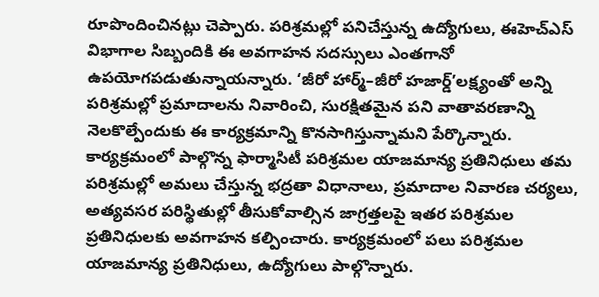రూపొందించినట్లు చెప్పారు. పరిశ్రమల్లో పనిచేస్తున్న ఉద్యోగులు, ఈహెచ్‌ఎస్‌ విభాగాల సిబ్బందికి ఈ అవగాహన సదస్సులు ఎంతగానో ఉపయోగపడుతున్నాయన్నారు. ‘జీరో హార్మ్‌–జీరో హజార్డ్‌’లక్ష్యంతో అన్ని పరిశ్రమల్లో ప్రమాదాలను నివారించి, సురక్షితమైన పని వాతావరణాన్ని నెలకొల్పేందుకు ఈ కార్యక్రమాన్ని కొనసాగిస్తున్నామని పేర్కొన్నారు. కార్యక్రమంలో పాల్గొన్న ఫార్మాసిటీ పరిశ్రమల యాజమాన్య ప్రతినిధులు తమ పరిశ్రమల్లో అమలు చేస్తున్న భద్రతా విధానాలు, ప్రమాదాల నివారణ చర్యలు, అత్యవసర పరిస్థితుల్లో తీసుకోవాల్సిన జాగ్రత్తలపై ఇతర పరిశ్రమల ప్రతినిధులకు అవగాహన కల్పించారు. కార్యక్రమంలో పలు పరిశ్రమల యాజమాన్య ప్రతినిధులు, ఉద్యోగులు పాల్గొన్నారు.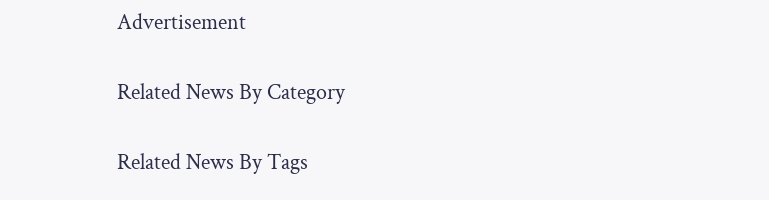Advertisement

Related News By Category

Related News By Tags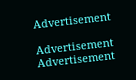Advertisement

Advertisement
Advertisement